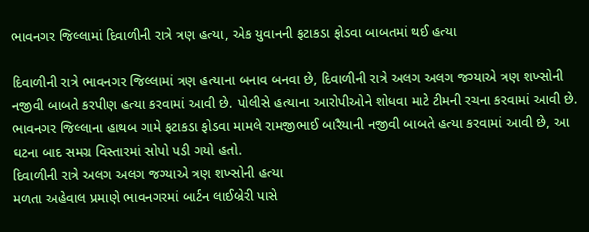ભાવનગર જિલ્લામાં દિવાળીની રાત્રે ત્રણ હત્યા, એક યુવાનની ફટાકડા ફોડવા બાબતમાં થઈ હત્યા

દિવાળીની રાત્રે ભાવનગર જિલ્લામાં ત્રણ હત્યાના બનાવ બનવા છે, દિવાળીની રાત્રે અલગ અલગ જગ્યાએ ત્રણ શખ્સોની નજીવી બાબતે કરપીણ હત્યા કરવામાં આવી છે. પોલીસે હત્યાના આરોપીઓને શોધવા માટે ટીમની રચના કરવામાં આવી છે. ભાવનગર જિલ્લાના હાથબ ગામે ફટાકડા ફોડવા મામલે રામજીભાઈ બારૈયાની નજીવી બાબતે હત્યા કરવામાં આવી છે, આ ઘટના બાદ સમગ્ર વિસ્તારમાં સોપો પડી ગયો હતો.
દિવાળીની રાત્રે અલગ અલગ જગ્યાએ ત્રણ શખ્સોની હત્યા
મળતા અહેવાલ પ્રમાણે ભાવનગરમાં બાર્ટન લાઈબ્રેરી પાસે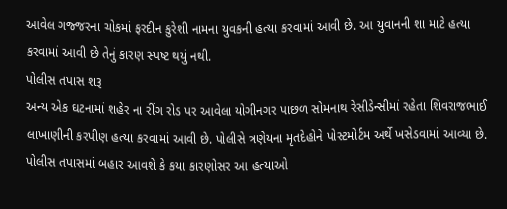આવેલ ગજ્જરના ચોકમાં ફરદીન કુરેશી નામના યુવકની હત્યા કરવામાં આવી છે. આ યુવાનની શા માટે હત્યા કરવામાં આવી છે તેનું કારણ સ્પષ્ટ થયું નથી.
પોલીસ તપાસ શરૂ
અન્ય એક ઘટનામાં શહેર ના રીંગ રોડ પર આવેલા યોગીનગર પાછળ સોમનાથ રેસીડેન્સીમાં રહેતા શિવરાજભાઈ લાખાણીની કરપીણ હત્યા કરવામાં આવી છે. પોલીસે ત્રણેયના મૃતદેહોને પોસ્ટમોર્ટમ અર્થે ખસેડવામાં આવ્યા છે. પોલીસ તપાસમાં બહાર આવશે કે કયા કારણોસર આ હત્યાઓ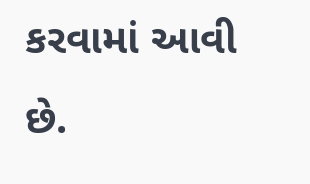કરવામાં આવી છે.